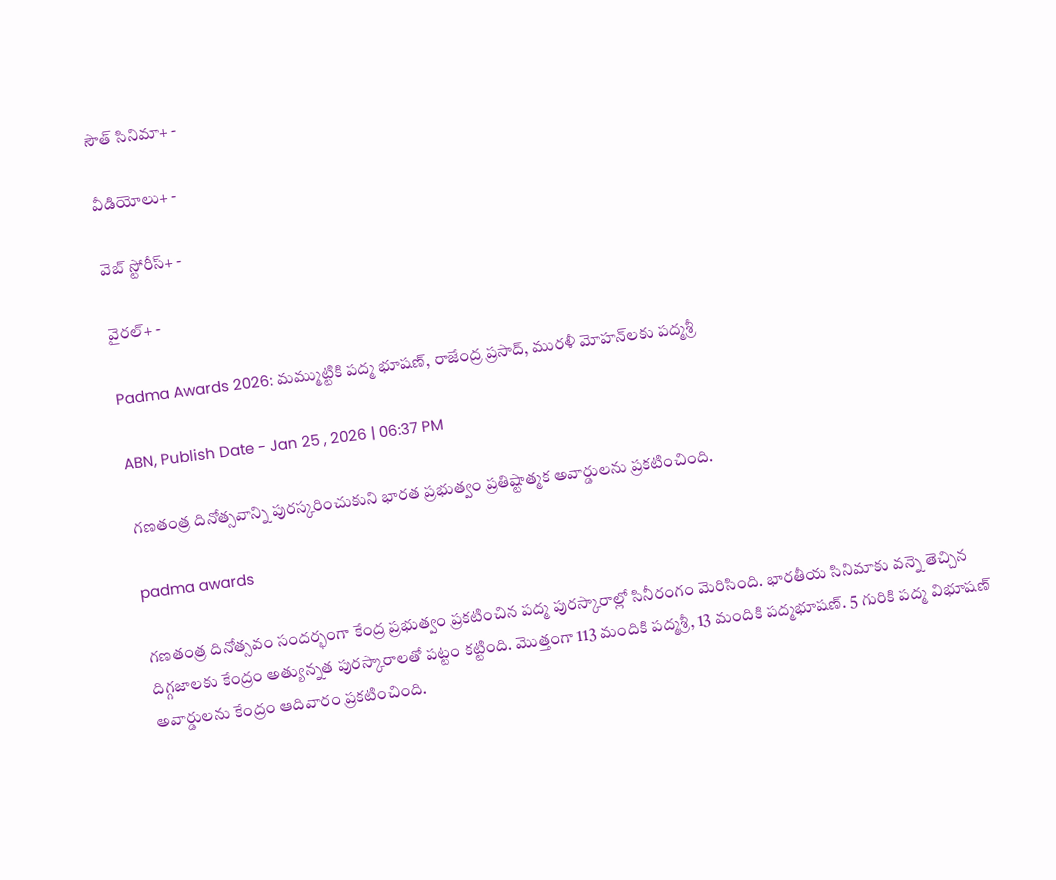సౌత్ సినిమా+ -

వీడియోలు+ -

వెబ్ స్టోరీస్+ -

వైరల్+ -

Padma Awards 2026: మ‌మ్ముట్టికి ప‌ద్మ భూష‌ణ్‌, రాజేంద్ర ప్ర‌సాద్‌, ముర‌ళీ మోహ‌న్‌ల‌కు ప‌ద్మ‌శ్రీ

ABN, Publish Date - Jan 25 , 2026 | 06:37 PM

గ‌ణ‌తంత్ర దినోత్స‌వాన్ని పుర‌స్క‌రించుకుని భార‌త ప్ర‌భుత్వం ప్ర‌తిష్టాత్మ‌క అవార్డుల‌ను ప్ర‌క‌టించింది.

padma awards

గణతంత్ర దినోత్సవం సందర్భంగా కేంద్ర ప్రభుత్వం ప్రకటించిన పద్మ పురస్కారాల్లో సినీరంగం మెరిసింది. భారతీయ సినిమాకు వన్నె తెచ్చిన దిగ్గజాలకు కేంద్రం అత్యున్నత పురస్కారాలతో పట్టం కట్టింది. మొత్తంగా 113 మందికి ప‌ద్మ‌శ్రీ, 13 మందికి ప‌ద్మ‌భూష‌ణ్‌. 5 గురికి ప‌ద్మ విభూష‌ణ్ అవార్డుల‌ను కేంద్రం ఆదివారం ప్ర‌క‌టించింది.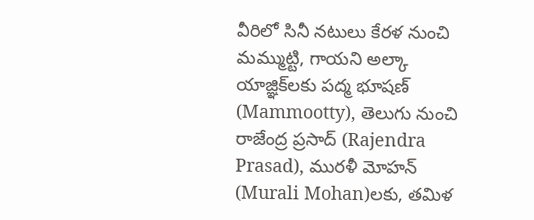వీరిలో సినీ న‌టులు కేర‌ళ నుంచి మ‌మ్ముట్టి, గాయ‌ని అల్కా యాజ్ఞిక్‌ల‌కు ప‌ద్మ భూష‌ణ్ (Mammootty), తెలుగు నుంచి రాజేంద్ర ప్ర‌సాద్ (Rajendra Prasad), ముర‌ళీ మోహ‌న్ (Murali Mohan)ల‌కు, త‌మిళ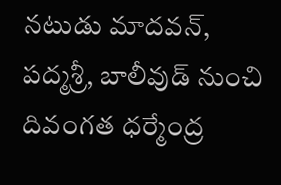న‌టుడు మాద‌వ‌న్‌, ప‌ద్మ‌శ్రీ, బాలీవుడ్ నుంచి దివంగ‌త ధ‌ర్మేంద్ర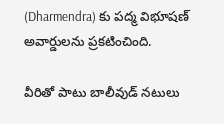(Dharmendra) కు ప‌ద్మ విభూష‌ణ్ అవార్డుల‌ను ప్ర‌క‌టించింది.

వీరితో పాటు బాలీవుడ్‌ నటులు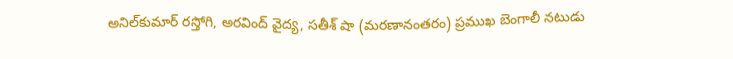అనిల్‌కుమార్‌ రస్తోగి, అరవింద్‌ వైద్య, సతీశ్‌ షా (మరణానంతరం) ప్రముఖ బెంగాలీ నటుడు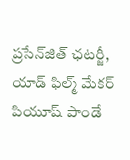ప్రసేన్‌జిత్‌ ఛటర్జీ, యాడ్‌ ఫిల్మ్‌ మేకర్‌ పియూష్‌ పాండే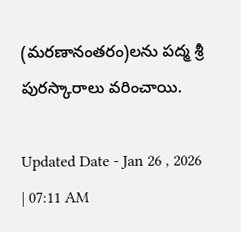(మరణానంతరం)లను పద్మ శ్రీ పురస్కారాలు వరించాయి.

Updated Date - Jan 26 , 2026 | 07:11 AM